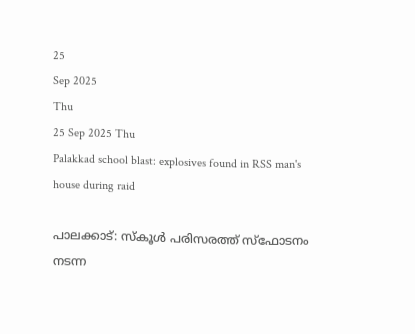25
Sep 2025
Thu
25 Sep 2025 Thu
Palakkad school blast: explosives found in RSS man's house during raid

പാലക്കാട്: സ്‌കൂള്‍ പരിസരത്ത് സ്‌ഫോടനം നടന്ന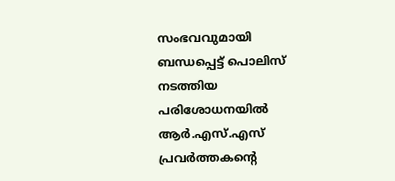സംഭവവുമായി ബന്ധപ്പെട്ട് പൊലിസ് നടത്തിയ പരിശോധനയില്‍ ആര്‍.എസ്.എസ് പ്രവര്‍ത്തകന്റെ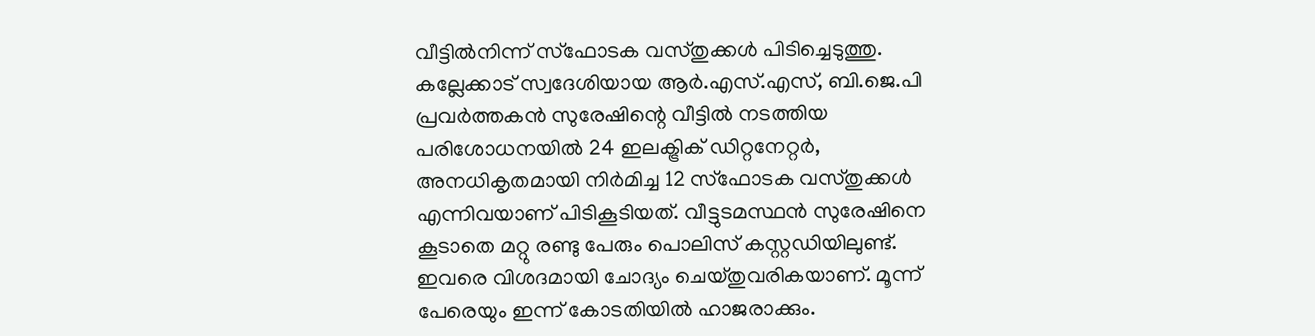വീട്ടില്‍നിന്ന് സ്‌ഫോടക വസ്തുക്കള്‍ പിടിച്ചെടുത്തു. കല്ലേക്കാട് സ്വദേശിയായ ആര്‍.എസ്.എസ്, ബി.ജെ.പി പ്രവര്‍ത്തകന്‍ സുരേഷിന്റെ വീട്ടില്‍ നടത്തിയ പരിശോധനയില്‍ 24 ഇലക്ട്രിക് ഡിറ്റനേറ്റര്‍, അനധികൃതമായി നിര്‍മിച്ച 12 സ്‌ഫോടക വസ്തുക്കള്‍ എന്നിവയാണ് പിടികൂടിയത്. വീട്ടുടമസ്ഥന്‍ സുരേഷിനെ കൂടാതെ മറ്റു രണ്ടു പേരും പൊലിസ് കസ്റ്റഡിയിലുണ്ട്. ഇവരെ വിശദമായി ചോദ്യം ചെയ്തുവരികയാണ്. മൂന്ന് പേരെയും ഇന്ന് കോടതിയില്‍ ഹാജരാക്കും.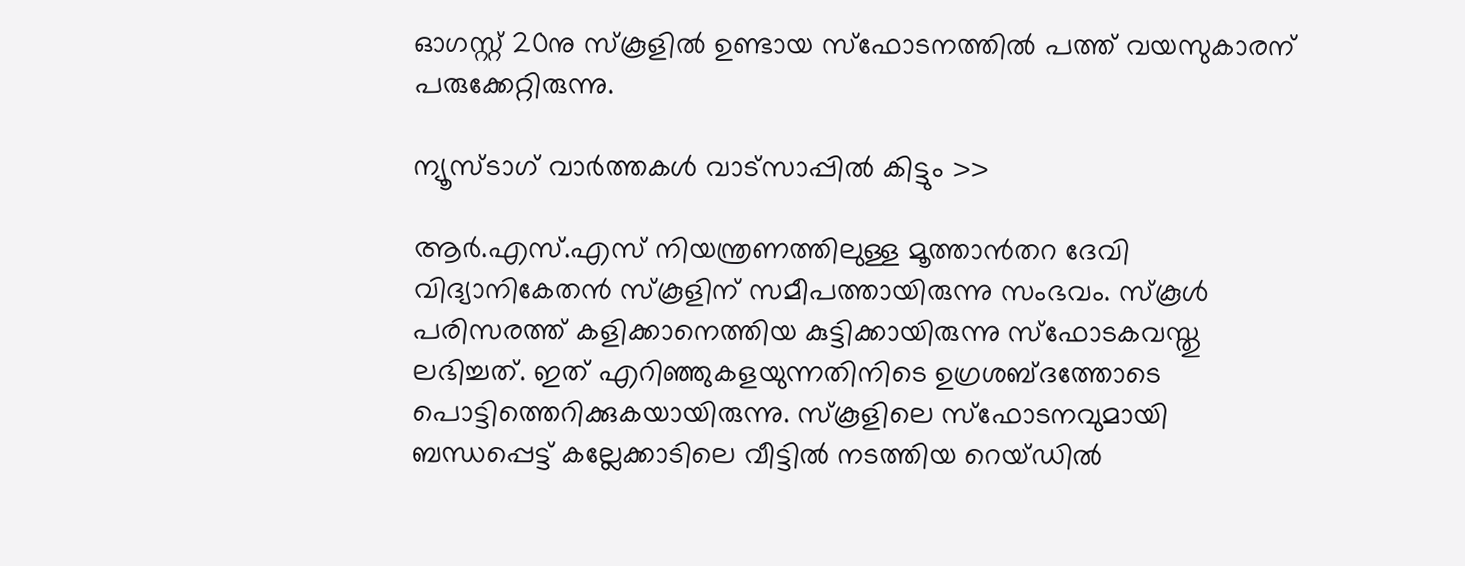ഓഗസ്റ്റ് 20നു സ്‌കൂളില്‍ ഉണ്ടായ സ്‌ഫോടനത്തില്‍ പത്ത് വയസുകാരന് പരുക്കേറ്റിരുന്നു.

ന്യൂസ്ടാഗ് വാര്‍ത്തകള്‍ വാട്‌സാപ്പില്‍ കിട്ടും >>

ആര്‍.എസ്.എസ് നിയന്ത്രണത്തിലുള്ള മൂത്താന്‍തറ ദേവി വിദ്യാനികേതന്‍ സ്‌കൂളിന് സമീപത്തായിരുന്നു സംഭവം. സ്‌കൂള്‍ പരിസരത്ത് കളിക്കാനെത്തിയ കുട്ടിക്കായിരുന്നു സ്‌ഫോടകവസ്തു ലഭിച്ചത്. ഇത് എറിഞ്ഞുകളയുന്നതിനിടെ ഉഗ്രശബ്ദത്തോടെ പൊട്ടിത്തെറിക്കുകയായിരുന്നു. സ്‌കൂളിലെ സ്‌ഫോടനവുമായി ബന്ധപ്പെട്ട് കല്ലേക്കാടിലെ വീട്ടില്‍ നടത്തിയ റെയ്ഡില്‍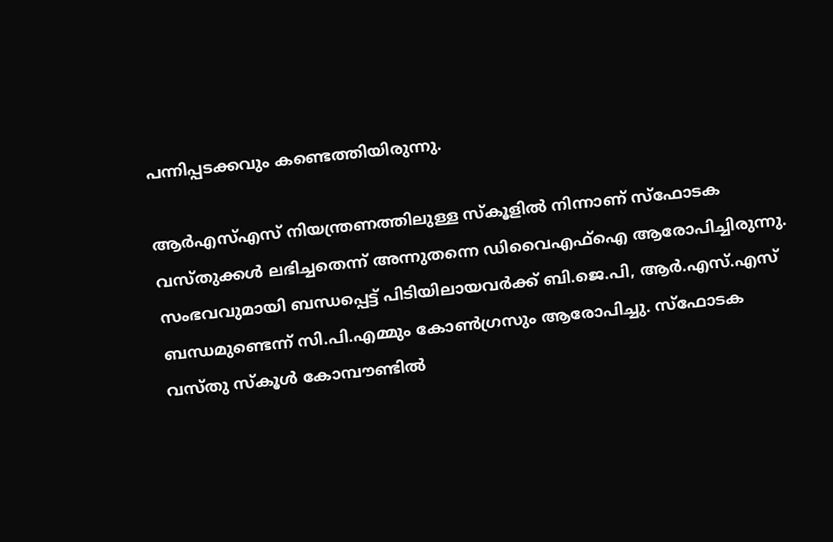പന്നിപ്പടക്കവും കണ്ടെത്തിയിരുന്നു.

ആര്‍എസ്എസ് നിയന്ത്രണത്തിലുള്ള സ്‌കൂളില്‍ നിന്നാണ് സ്‌ഫോടക വസ്തുക്കള്‍ ലഭിച്ചതെന്ന് അന്നുതന്നെ ഡിവൈഎഫ്‌ഐ ആരോപിച്ചിരുന്നു. സംഭവവുമായി ബന്ധപ്പെട്ട് പിടിയിലായവര്‍ക്ക് ബി.ജെ.പി, ആര്‍.എസ്.എസ് ബന്ധമുണ്ടെന്ന് സി.പി.എമ്മും കോണ്‍ഗ്രസും ആരോപിച്ചു. സ്‌ഫോടക വസ്തു സ്‌കൂള്‍ കോമ്പൗണ്ടില്‍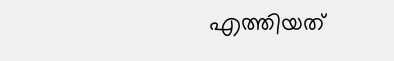എത്തിയത്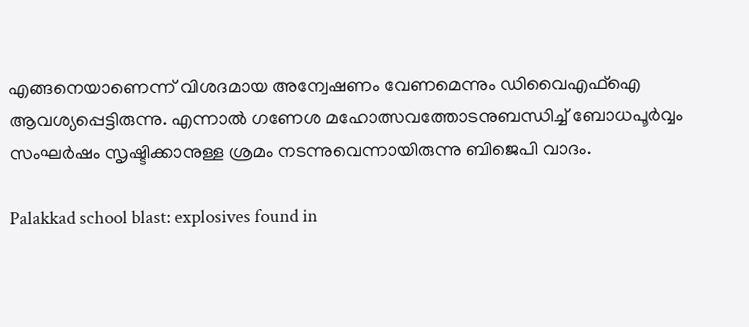എങ്ങനെയാണെന്ന് വിശദമായ അന്വേഷണം വേണമെന്നും ഡിവൈഎഫ്‌ഐ ആവശ്യപ്പെട്ടിരുന്നു. എന്നാല്‍ ഗണേശ മഹോത്സവത്തോടനുബന്ധിച്ച് ബോധപൂര്‍വ്വം സംഘര്‍ഷം സൃഷ്ടിക്കാനുള്ള ശ്രമം നടന്നുവെന്നായിരുന്നു ബിജെപി വാദം.

Palakkad school blast: explosives found in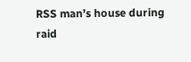RSS man’s house during raid